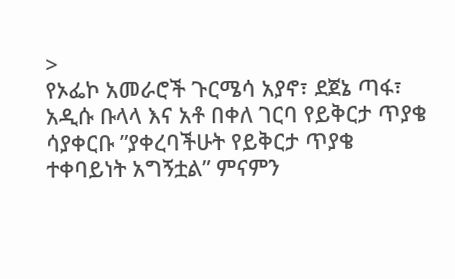>
የኦፌኮ አመራሮች ጉርሜሳ አያኖ፣ ደጀኔ ጣፋ፣ አዲሱ ቡላላ እና አቶ በቀለ ገርባ የይቅርታ ጥያቄ ሳያቀርቡ ”ያቀረባችሁት የይቅርታ ጥያቄ ተቀባይነት አግኝቷል” ምናምን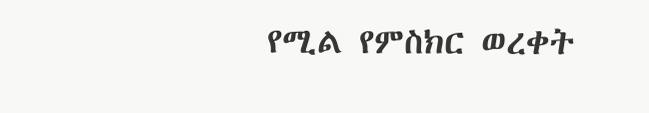የሚል የምስክር ወረቀት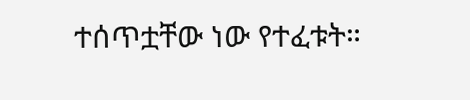ተሰጥቷቸው ነው የተፈቱት።